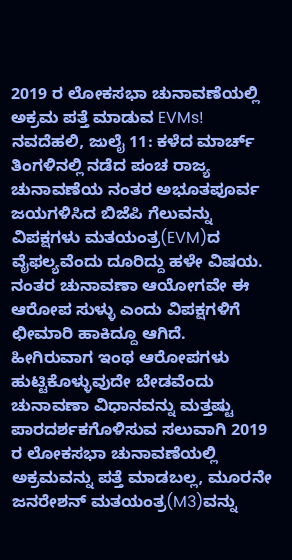2019 ರ ಲೋಕಸಭಾ ಚುನಾವಣೆಯಲ್ಲಿ ಅಕ್ರಮ ಪತ್ತೆ ಮಾಡುವ EVMs!
ನವದೆಹಲಿ, ಜುಲೈ 11: ಕಳೆದ ಮಾರ್ಚ್ ತಿಂಗಳಿನಲ್ಲಿ ನಡೆದ ಪಂಚ ರಾಜ್ಯ ಚುನಾವಣೆಯ ನಂತರ ಅಭೂತಪೂರ್ವ ಜಯಗಳಿಸಿದ ಬಿಜೆಪಿ ಗೆಲುವನ್ನು ವಿಪಕ್ಷಗಳು ಮತಯಂತ್ರ(EVM)ದ ವೈಫಲ್ಯವೆಂದು ದೂರಿದ್ದು ಹಳೇ ವಿಷಯ. ನಂತರ ಚುನಾವಣಾ ಆಯೋಗವೇ ಈ ಆರೋಪ ಸುಳ್ಳು ಎಂದು ವಿಪಕ್ಷಗಳಿಗೆ ಛೀಮಾರಿ ಹಾಕಿದ್ದೂ ಆಗಿದೆ.
ಹೀಗಿರುವಾಗ ಇಂಥ ಆರೋಪಗಳು ಹುಟ್ಟಿಕೊಳ್ಳುವುದೇ ಬೇಡವೆಂದು ಚುನಾವಣಾ ವಿಧಾನವನ್ನು ಮತ್ತಷ್ಟು ಪಾರದರ್ಶಕಗೊಳಿಸುವ ಸಲುವಾಗಿ 2019 ರ ಲೋಕಸಭಾ ಚುನಾವಣೆಯಲ್ಲಿ ಅಕ್ರಮವನ್ನು ಪತ್ತೆ ಮಾಡಬಲ್ಲ, ಮೂರನೇ ಜನರೇಶನ್ ಮತಯಂತ್ರ(M3)ವನ್ನು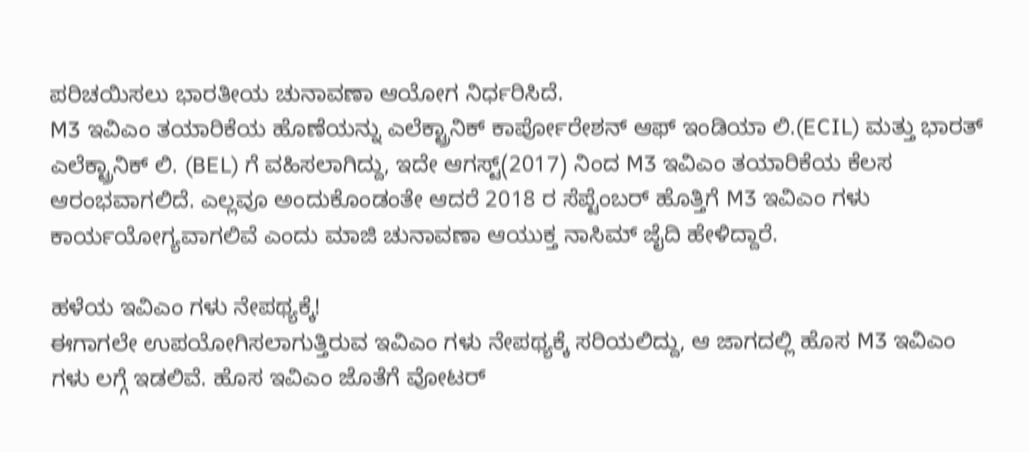ಪರಿಚಯಿಸಲು ಭಾರತೀಯ ಚುನಾವಣಾ ಆಯೋಗ ನಿರ್ಧರಿಸಿದೆ.
M3 ಇವಿಎಂ ತಯಾರಿಕೆಯ ಹೊಣೆಯನ್ನು ಎಲೆಕ್ಟ್ರಾನಿಕ್ ಕಾರ್ಪೋರೇಶನ್ ಆಫ್ ಇಂಡಿಯಾ ಲಿ.(ECIL) ಮತ್ತು ಭಾರತ್ ಎಲೆಕ್ಟ್ರಾನಿಕ್ ಲಿ. (BEL) ಗೆ ವಹಿಸಲಾಗಿದ್ದು, ಇದೇ ಆಗಸ್ಟ್(2017) ನಿಂದ M3 ಇವಿಎಂ ತಯಾರಿಕೆಯ ಕೆಲಸ ಆರಂಭವಾಗಲಿದೆ. ಎಲ್ಲವೂ ಅಂದುಕೊಂಡಂತೇ ಆದರೆ 2018 ರ ಸೆಪ್ಟೆಂಬರ್ ಹೊತ್ತಿಗೆ M3 ಇವಿಎಂ ಗಳು ಕಾರ್ಯಯೋಗ್ಯವಾಗಲಿವೆ ಎಂದು ಮಾಜಿ ಚುನಾವಣಾ ಆಯುಕ್ತ ನಾಸಿಮ್ ಜೈದಿ ಹೇಳಿದ್ದಾರೆ.

ಹಳೆಯ ಇವಿಎಂ ಗಳು ನೇಪಥ್ಯಕ್ಕೆ!
ಈಗಾಗಲೇ ಉಪಯೋಗಿಸಲಾಗುತ್ತಿರುವ ಇವಿಎಂ ಗಳು ನೇಪಥ್ಯಕ್ಕೆ ಸರಿಯಲಿದ್ದು, ಆ ಜಾಗದಲ್ಲಿ ಹೊಸ M3 ಇವಿಎಂ ಗಳು ಲಗ್ಗೆ ಇಡಲಿವೆ. ಹೊಸ ಇವಿಎಂ ಜೊತೆಗೆ ವೋಟರ್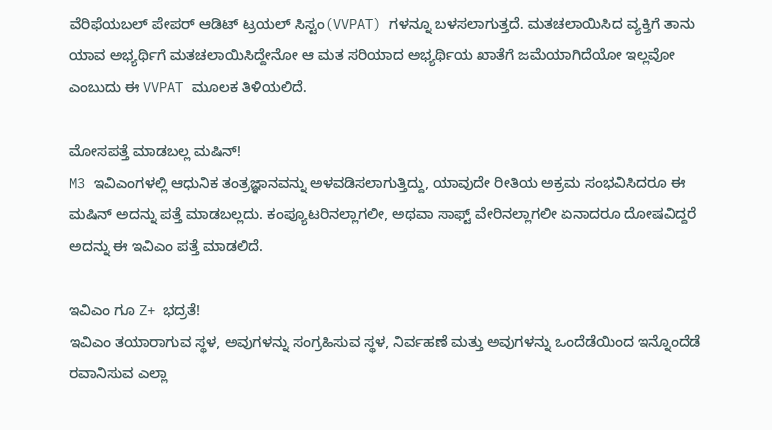ವೆರಿಫೆಯಬಲ್ ಪೇಪರ್ ಆಡಿಟ್ ಟ್ರಯಲ್ ಸಿಸ್ಟಂ(VVPAT) ಗಳನ್ನೂ ಬಳಸಲಾಗುತ್ತದೆ. ಮತಚಲಾಯಿಸಿದ ವ್ಯಕ್ತಿಗೆ ತಾನು ಯಾವ ಅಭ್ಯರ್ಥಿಗೆ ಮತಚಲಾಯಿಸಿದ್ದೇನೋ ಆ ಮತ ಸರಿಯಾದ ಅಭ್ಯರ್ಥಿಯ ಖಾತೆಗೆ ಜಮೆಯಾಗಿದೆಯೋ ಇಲ್ಲವೋ ಎಂಬುದು ಈ VVPAT ಮೂಲಕ ತಿಳಿಯಲಿದೆ.

ಮೋಸಪತ್ತೆ ಮಾಡಬಲ್ಲ ಮಷಿನ್!
M3 ಇವಿಎಂಗಳಲ್ಲಿ ಆಧುನಿಕ ತಂತ್ರಜ್ಞಾನವನ್ನು ಅಳವಡಿಸಲಾಗುತ್ತಿದ್ದು, ಯಾವುದೇ ರೀತಿಯ ಅಕ್ರಮ ಸಂಭವಿಸಿದರೂ ಈ ಮಷಿನ್ ಅದನ್ನು ಪತ್ತೆ ಮಾಡಬಲ್ಲದು. ಕಂಪ್ಯೂಟರಿನಲ್ಲಾಗಲೀ, ಅಥವಾ ಸಾಫ್ಟ್ ವೇರಿನಲ್ಲಾಗಲೀ ಏನಾದರೂ ದೋಷವಿದ್ದರೆ ಅದನ್ನು ಈ ಇವಿಎಂ ಪತ್ತೆ ಮಾಡಲಿದೆ.

ಇವಿಎಂ ಗೂ Z+ ಭದ್ರತೆ!
ಇವಿಎಂ ತಯಾರಾಗುವ ಸ್ಥಳ, ಅವುಗಳನ್ನು ಸಂಗ್ರಹಿಸುವ ಸ್ಥಳ, ನಿರ್ವಹಣೆ ಮತ್ತು ಅವುಗಳನ್ನು ಒಂದೆಡೆಯಿಂದ ಇನ್ನೊಂದೆಡೆ ರವಾನಿಸುವ ಎಲ್ಲಾ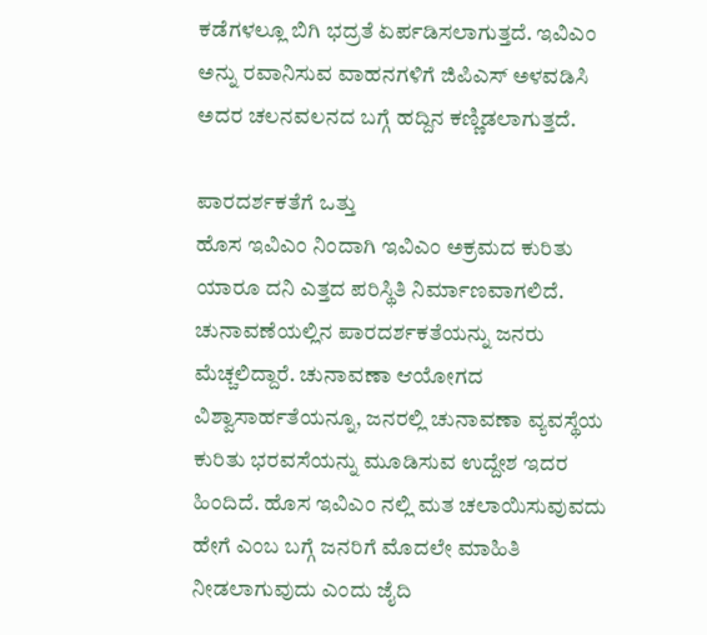ಕಡೆಗಳಲ್ಲೂ ಬಿಗಿ ಭದ್ರತೆ ಏರ್ಪಡಿಸಲಾಗುತ್ತದೆ. ಇವಿಎಂ ಅನ್ನು ರವಾನಿಸುವ ವಾಹನಗಳಿಗೆ ಜಿಪಿಎಸ್ ಅಳವಡಿಸಿ ಅದರ ಚಲನವಲನದ ಬಗ್ಗೆ ಹದ್ದಿನ ಕಣ್ಣಿಡಲಾಗುತ್ತದೆ.

ಪಾರದರ್ಶಕತೆಗೆ ಒತ್ತು
ಹೊಸ ಇವಿಎಂ ನಿಂದಾಗಿ ಇವಿಎಂ ಅಕ್ರಮದ ಕುರಿತು ಯಾರೂ ದನಿ ಎತ್ತದ ಪರಿಸ್ಥಿತಿ ನಿರ್ಮಾಣವಾಗಲಿದೆ. ಚುನಾವಣೆಯಲ್ಲಿನ ಪಾರದರ್ಶಕತೆಯನ್ನು ಜನರು ಮೆಚ್ಚಲಿದ್ದಾರೆ. ಚುನಾವಣಾ ಆಯೋಗದ ವಿಶ್ವಾಸಾರ್ಹತೆಯನ್ನೂ, ಜನರಲ್ಲಿ ಚುನಾವಣಾ ವ್ಯವಸ್ಥೆಯ ಕುರಿತು ಭರವಸೆಯನ್ನು ಮೂಡಿಸುವ ಉದ್ದೇಶ ಇದರ ಹಿಂದಿದೆ. ಹೊಸ ಇವಿಎಂ ನಲ್ಲಿ ಮತ ಚಲಾಯಿಸುವುವದು ಹೇಗೆ ಎಂಬ ಬಗ್ಗೆ ಜನರಿಗೆ ಮೊದಲೇ ಮಾಹಿತಿ ನೀಡಲಾಗುವುದು ಎಂದು ಜೈದಿ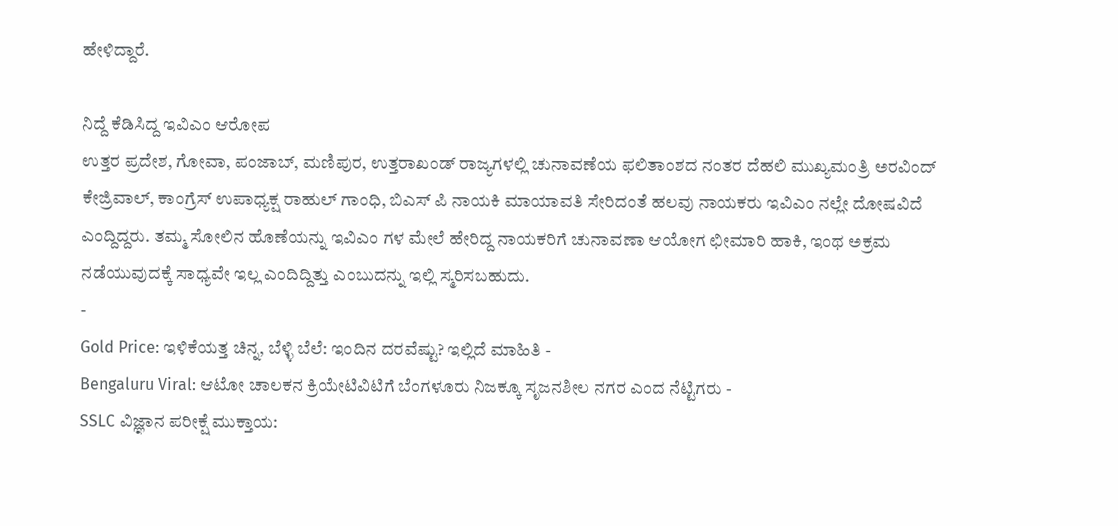ಹೇಳಿದ್ದಾರೆ.

ನಿದ್ದೆ ಕೆಡಿಸಿದ್ದ ಇವಿಎಂ ಆರೋಪ
ಉತ್ತರ ಪ್ರದೇಶ, ಗೋವಾ, ಪಂಜಾಬ್, ಮಣಿಪುರ, ಉತ್ತರಾಖಂಡ್ ರಾಜ್ಯಗಳಲ್ಲಿ ಚುನಾವಣೆಯ ಫಲಿತಾಂಶದ ನಂತರ ದೆಹಲಿ ಮುಖ್ಯಮಂತ್ರಿ ಅರವಿಂದ್ ಕೇಜ್ರಿವಾಲ್, ಕಾಂಗ್ರೆಸ್ ಉಪಾಧ್ಯಕ್ಷ ರಾಹುಲ್ ಗಾಂಧಿ, ಬಿಎಸ್ ಪಿ ನಾಯಕಿ ಮಾಯಾವತಿ ಸೇರಿದಂತೆ ಹಲವು ನಾಯಕರು ಇವಿಎಂ ನಲ್ಲೇ ದೋಷವಿದೆ ಎಂದ್ದಿದ್ದರು. ತಮ್ಮ ಸೋಲಿನ ಹೊಣೆಯನ್ನು ಇವಿಎಂ ಗಳ ಮೇಲೆ ಹೇರಿದ್ದ ನಾಯಕರಿಗೆ ಚುನಾವಣಾ ಆಯೋಗ ಛೀಮಾರಿ ಹಾಕಿ, ಇಂಥ ಅಕ್ರಮ ನಡೆಯುವುದಕ್ಕೆ ಸಾಧ್ಯವೇ ಇಲ್ಲ ಎಂದಿದ್ದಿತ್ತು ಎಂಬುದನ್ನು ಇಲ್ಲಿ ಸ್ಮರಿಸಬಹುದು.
-
Gold Price: ಇಳಿಕೆಯತ್ತ ಚಿನ್ನ, ಬೆಳ್ಳಿ ಬೆಲೆ: ಇಂದಿನ ದರವೆಷ್ಟು? ಇಲ್ಲಿದೆ ಮಾಹಿತಿ -
Bengaluru Viral: ಆಟೋ ಚಾಲಕನ ಕ್ರಿಯೇಟಿವಿಟಿಗೆ ಬೆಂಗಳೂರು ನಿಜಕ್ಕೂ ಸೃಜನಶೀಲ ನಗರ ಎಂದ ನೆಟ್ಟಿಗರು -
SSLC ವಿಜ್ಞಾನ ಪರೀಕ್ಷೆ ಮುಕ್ತಾಯ: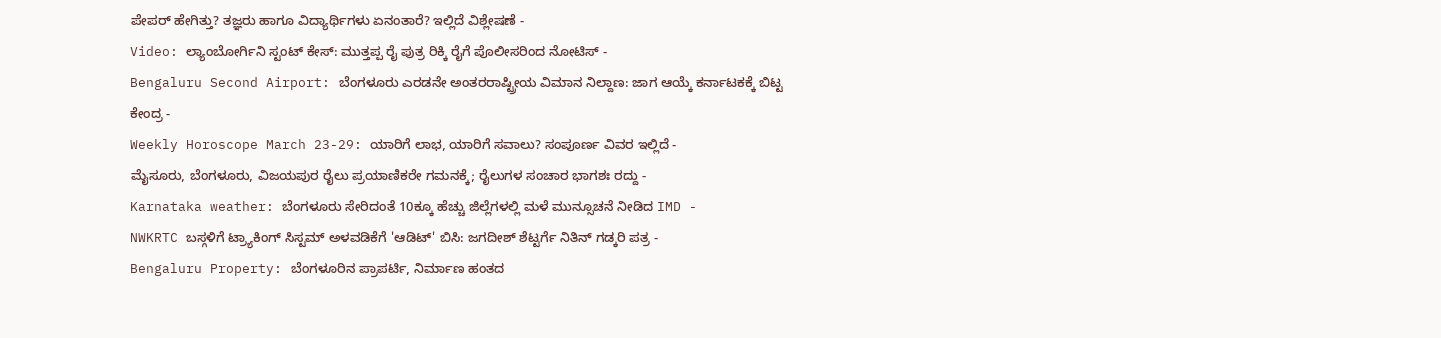ಪೇಪರ್ ಹೇಗಿತ್ತು? ತಜ್ಞರು ಹಾಗೂ ವಿದ್ಯಾರ್ಥಿಗಳು ಏನಂತಾರೆ? ಇಲ್ಲಿದೆ ವಿಶ್ಲೇಷಣೆ -
Video: ಲ್ಯಾಂಬೋರ್ಗಿನಿ ಸ್ಟಂಟ್ ಕೇಸ್: ಮುತ್ತಪ್ಪ ರೈ ಪುತ್ರ ರಿಕ್ಕಿ ರೈಗೆ ಪೊಲೀಸರಿಂದ ನೋಟಿಸ್ -
Bengaluru Second Airport: ಬೆಂಗಳೂರು ಎರಡನೇ ಅಂತರರಾಷ್ಟ್ರೀಯ ವಿಮಾನ ನಿಲ್ದಾಣ: ಜಾಗ ಆಯ್ಕೆ ಕರ್ನಾಟಕಕ್ಕೆ ಬಿಟ್ಟ ಕೇಂದ್ರ -
Weekly Horoscope March 23-29: ಯಾರಿಗೆ ಲಾಭ, ಯಾರಿಗೆ ಸವಾಲು? ಸಂಪೂರ್ಣ ವಿವರ ಇಲ್ಲಿದೆ -
ಮೈಸೂರು, ಬೆಂಗಳೂರು, ವಿಜಯಪುರ ರೈಲು ಪ್ರಯಾಣಿಕರೇ ಗಮನಕ್ಕೆ; ರೈಲುಗಳ ಸಂಚಾರ ಭಾಗಶಃ ರದ್ದು -
Karnataka weather: ಬೆಂಗಳೂರು ಸೇರಿದಂತೆ 10ಕ್ಕೂ ಹೆಚ್ಚು ಜಿಲ್ಲೆಗಳಲ್ಲಿ ಮಳೆ ಮುನ್ಸೂಚನೆ ನೀಡಿದ IMD -
NWKRTC ಬಸ್ಗಳಿಗೆ ಟ್ರ್ಯಾಕಿಂಗ್ ಸಿಸ್ಟಮ್ ಅಳವಡಿಕೆಗೆ 'ಆಡಿಟ್' ಬಿಸಿ: ಜಗದೀಶ್ ಶೆಟ್ಟರ್ಗೆ ನಿತಿನ್ ಗಡ್ಕರಿ ಪತ್ರ -
Bengaluru Property: ಬೆಂಗಳೂರಿನ ಪ್ರಾಪರ್ಟಿ, ನಿರ್ಮಾಣ ಹಂತದ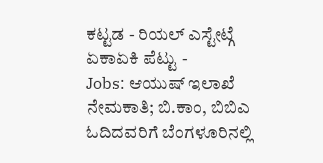ಕಟ್ಟಡ - ರಿಯಲ್ ಎಸ್ಟೇಟ್ಗೆ ಏಕಾಏಕಿ ಪೆಟ್ಟು -
Jobs: ಆಯುಷ್ ಇಲಾಖೆ ನೇಮಕಾತಿ; ಬಿ.ಕಾಂ, ಬಿಬಿಎ ಓದಿದವರಿಗೆ ಬೆಂಗಳೂರಿನಲ್ಲಿ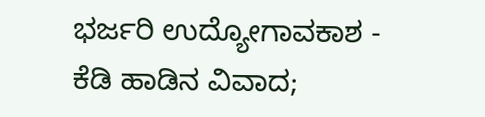ಭರ್ಜರಿ ಉದ್ಯೋಗಾವಕಾಶ -
ಕೆಡಿ ಹಾಡಿನ ವಿವಾದ;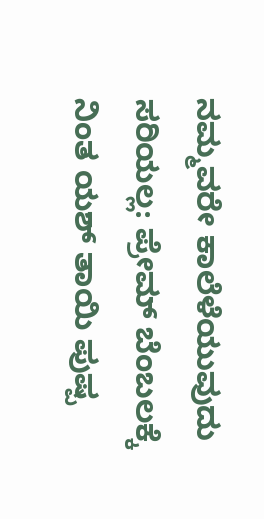ನಮ್ಮವರೇ ಕಾಲೆಳೆಯುವುದು ಸರಿಯಲ್ಲ: ಪ್ರೇಮ್ ಬೆಂಬಲಕ್ಕೆ ನಿಂತ ಯಶ್ ತಾಯಿ ಪುಷ್ಪ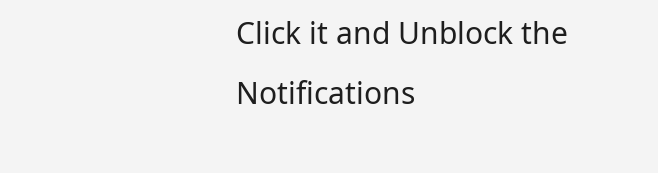Click it and Unblock the Notifications